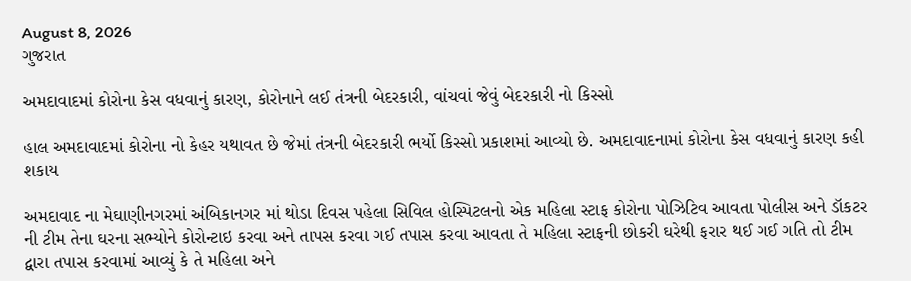August 8, 2026
ગુજરાત

અમદાવાદમાં કોરોના કેસ વધવાનું કારણ, કોરોનાને લઈ તંત્રની બેદરકારી, વાંચવાં જેવું બેદરકારી નો કિસ્સો

હાલ અમદાવાદમાં કોરોના નો કેહર યથાવત છે જેમાં તંત્રની બેદરકારી ભર્યો કિસ્સો પ્રકાશમાં આવ્યો છે. અમદાવાદનામાં કોરોના કેસ વધવાનું કારણ કહી શકાય

અમદાવાદ ના મેઘાણીનગરમાં અંબિકાનગર માં થોડા દિવસ પહેલા સિવિલ હોસ્પિટલનો એક મહિલા સ્ટાફ કોરોના પોઝિટિવ આવતા પોલીસ અને ડૉકટર ની ટીમ તેના ઘરના સભ્યોને કોરોન્ટાઇ કરવા અને તાપસ કરવા ગઈ તપાસ કરવા આવતા તે મહિલા સ્ટાફની છોકરી ઘરેથી ફરાર થઈ ગઈ ગતિ તો ટીમ દ્વારા તપાસ કરવામાં આવ્યું કે તે મહિલા અને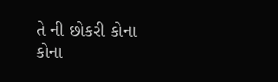તે ની છોકરી કોના કોના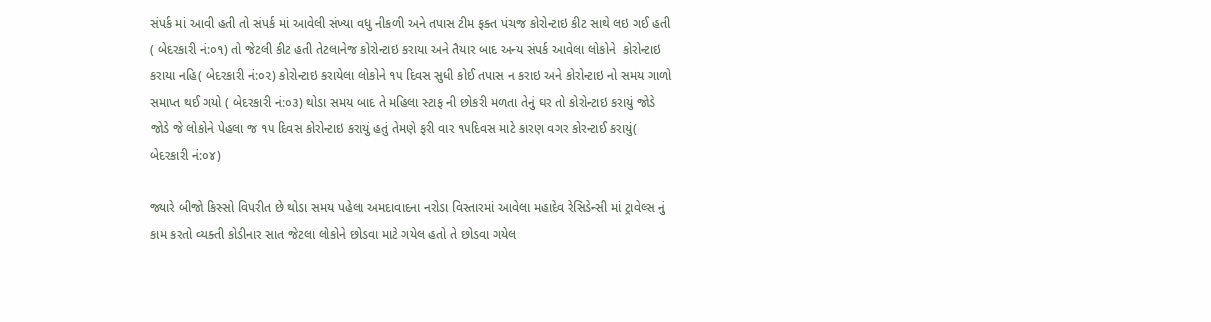સંપર્ક માં આવી હતી તો સંપર્ક માં આવેલી સંખ્યા વધુ નીકળી અને તપાસ ટીમ ફક્ત પંચજ કોરોન્ટાઇ કીટ સાથે લઇ ગઈ હતી ( બેદરકારી નં:૦૧) તો જેટલી કીટ હતી તેટલાનેજ કોરોન્ટાઇ કરાયા અને તૈયાર બાદ અન્ય સંપર્ક આવેલા લોકોને  કોરોન્ટાઇ કરાયા નહિ( બેદરકારી નં:૦૨) કોરોન્ટાઇ કરાયેલા લોકોને ૧૫ દિવસ સુધી કોઈ તપાસ ન કરાઇ અને કોરોન્ટાઇ નો સમય ગાળો  સમાપ્ત થઈ ગયો ( બેદરકારી નં:૦૩) થોડા સમય બાદ તે મહિલા સ્ટાફ ની છોકરી મળતા તેનું ઘર તો કોરોન્ટાઇ કરાયું જોડે જોડે જે લોકોને પેહલા જ ૧૫ દિવસ કોરોન્ટાઇ કરાયું હતું તેમણે ફરી વાર ૧૫દિવસ માટે કારણ વગર કોરન્ટાઈ કરાયું( બેદરકારી નં:૦૪)

જ્યારે બીજો કિસ્સો વિપરીત છે થોડા સમય પહેલા અમદાવાદના નરોડા વિસ્તારમાં આવેલા મહાદેવ રેસિડેન્સી માં ટ્રાવેલ્સ નું કામ કરતો વ્યક્તી કોડીનાર સાત જેટલા લોકોને છોડવા માટે ગયેલ હતો તે છોડવા ગયેલ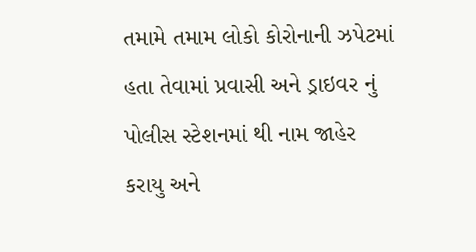તમામે તમામ લોકો કોરોનાની ઝપેટમાં હતા તેવામાં પ્રવાસી અને ડ્રાઇવર નું પોલીસ સ્ટેશનમાં થી નામ જાહેર કરાયુ અને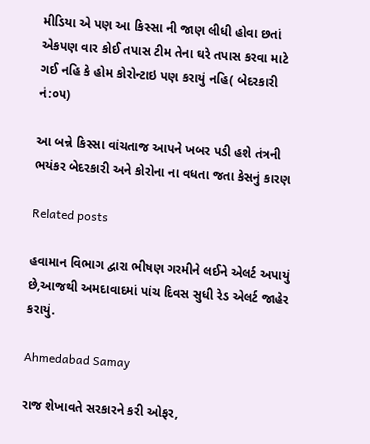મીડિયા એ પણ આ કિસ્સા ની જાણ લીધી હોવા છતાં એકપણ વાર કોઈ તપાસ ટીમ તેના ઘરે તપાસ કરવા માટે ગઈ નહિ કે હોમ કોરોન્ટાઇ પણ કરાયું નહિ( બેદરકારી નં:૦૫)

આ બન્ને કિસ્સા વાંચતાજ આપને ખબર પડી હશે તંત્રની ભયંકર બેદરકારી અને કોરોના ના વધતા જતા કેસનું કારણ

Related posts

હવામાન વિભાગ દ્વારા ભીષણ ગરમીને લઈને એલર્ટ અપાયું છે,આજથી અમદાવાદમાં પાંચ દિવસ સુધી રેડ એલર્ટ જાહેર કરાયું.

Ahmedabad Samay

રાજ શેખાવતે સરકારને કરી ઓફર,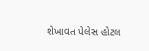શેખાવત પેલેસ હોટલ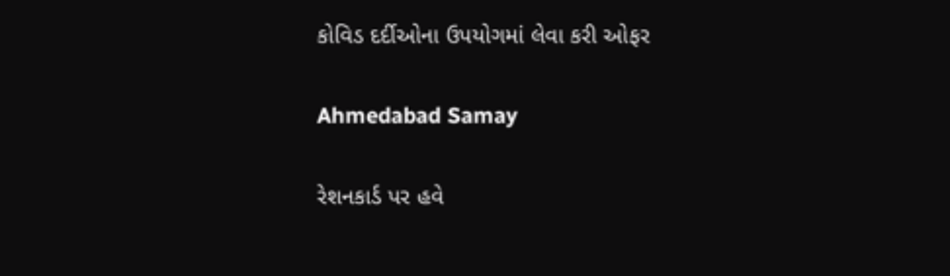કોવિડ દર્દીઓના ઉપયોગમાં લેવા કરી ઓફર

Ahmedabad Samay

રેશનકાર્ડ પર હવે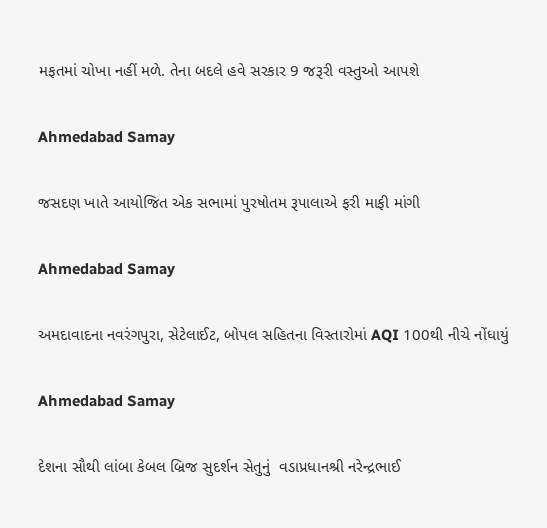મફતમાં ચોખા નહીં મળે. તેના બદલે હવે સરકાર 9 જરૂરી વસ્તુઓ આપશે

Ahmedabad Samay

જસદણ ખાતે આયોજિત એક સભામાં પુરષોતમ રૂપાલાએ ફરી માફી માંગી

Ahmedabad Samay

અમદાવાદના નવરંગપુરા, સેટેલાઈટ, બોપલ સહિતના વિસ્તારોમાં AQI 100થી નીચે નોંધાયું

Ahmedabad Samay

દેશના સૌથી લાંબા કેબલ બ્રિજ સુદર્શન સેતુનું  વડાપ્રધાનશ્રી નરેન્દ્રભાઈ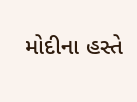મોદીના હસ્તે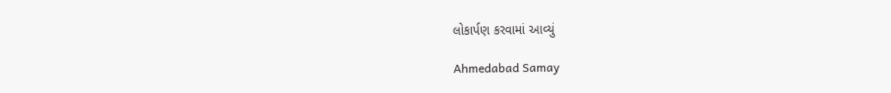લોકાર્પણ કરવામાં આવ્યું

Ahmedabad Samay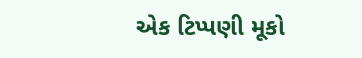એક ટિપ્પણી મૂકો